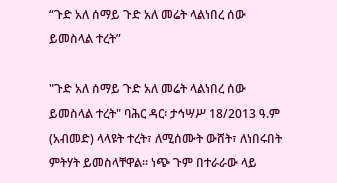“ጉድ አለ ሰማይ ጉድ አለ መሬት ላልነበረ ሰው ይመስላል ተረት”

"ጉድ አለ ሰማይ ጉድ አለ መሬት ላልነበረ ሰው ይመስላል ተረት" ባሕር ዳር፡ ታኅሣሥ 18/2013 ዓ.ም (አብመድ) ላላዩት ተረት፣ ለሚሰሙት ውሸት፣ ለነበሩበት ምትሃት ይመስላቸዋል። ነጭ ጉም በተራራው ላይ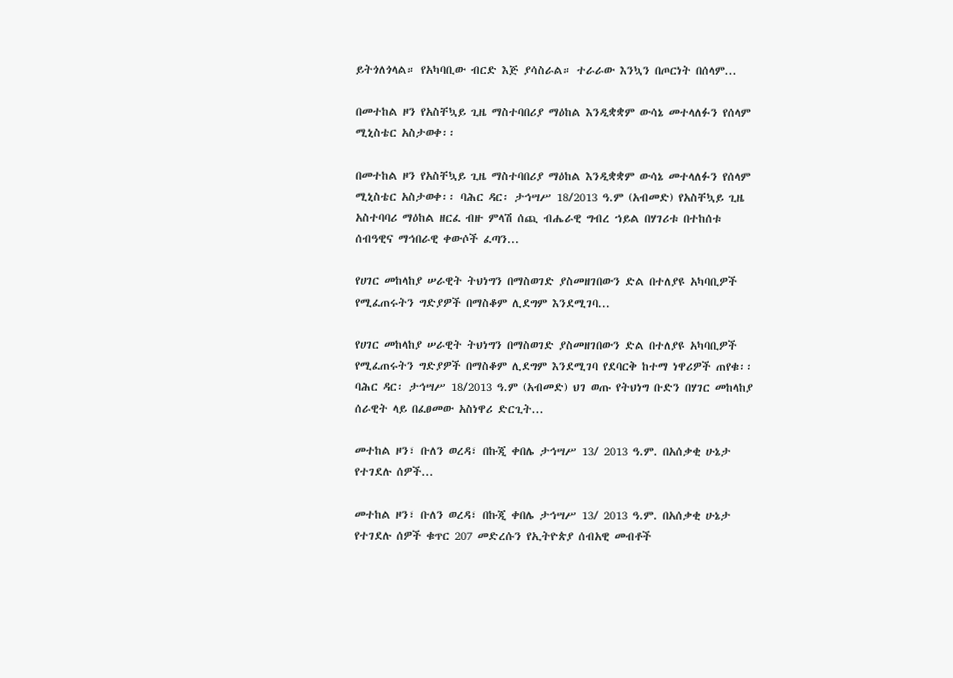ይትጎለጎላል። የአካባቢው ብርድ እጅ ያሳስራል። ተራራው እንኳን በጦርነት በሰላም...

በመተከል ዞን የአስቸኳይ ጊዜ ማስተባበሪያ ማዕከል እንዲቋቋም ውሳኔ መተላለፉን የሰላም ሚኒስቴር አስታወቀ፡፡

በመተከል ዞን የአስቸኳይ ጊዜ ማስተባበሪያ ማዕከል እንዲቋቋም ውሳኔ መተላለፉን የሰላም ሚኒስቴር አስታወቀ፡፡ ባሕር ዳር፡ ታኅሣሥ 18/2013 ዓ.ም (አብመድ) የአስቸኳይ ጊዜ አስተባባሪ ማዕከል ዘርፈ ብዙ ምላሽ ሰጪ ብሔራዊ ግብረ ኀይል በሃገሪቱ በተከሰቱ ሰብዓዊና ማኅበራዊ ቀውሶች ፈጣን...

የሀገር መከላከያ ሠራዊት ትህነግን በማስወገድ ያስመዘገበውን ድል በተለያዩ አካባቢዎች የሚፈጠሩትን ግድያዎች በማስቆም ሊደግም እንደሚገባ...

የሀገር መከላከያ ሠራዊት ትህነግን በማስወገድ ያስመዘገበውን ድል በተለያዩ አካባቢዎች የሚፈጠሩትን ግድያዎች በማስቆም ሊደግም እንደሚገባ የደባርቅ ከተማ ነዋሪዎች ጠየቁ፡፡ ባሕር ዳር፡ ታኅሣሥ 18/2013 ዓ.ም (አብመድ) ህገ ወጡ የትህነግ ቡድን በሃገር መከላከያ ሰራዊት ላይ በፈፀመው አስነዋሪ ድርጊት...

መተከል ዞን፣ ቡለን ወረዳ፣ በኩጂ ቀበሌ ታኅሣሥ 13/ 2013 ዓ.ም. በአሰቃቂ ሁኔታ የተገደሉ ሰዎች...

መተከል ዞን፣ ቡለን ወረዳ፣ በኩጂ ቀበሌ ታኅሣሥ 13/ 2013 ዓ.ም. በአሰቃቂ ሁኔታ የተገደሉ ሰዎች ቁጥር 207 መድረሱን የኢትዮጵያ ሰብአዊ መብቶች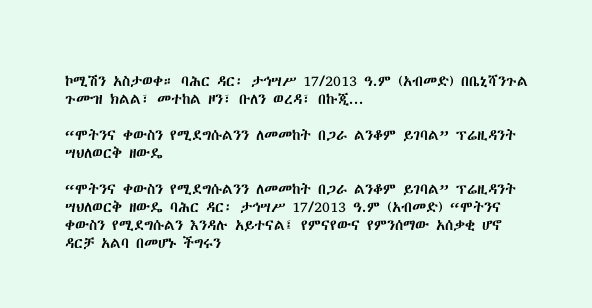ኮሚሽን አስታወቀ። ባሕር ዳር፡ ታኅሣሥ 17/2013 ዓ.ም (አብመድ) በቤኒሻንጉል ጉሙዝ ክልል፣ መተከል ዞን፣ ቡለን ወረዳ፣ በኩጂ...

“ሞትንና ቀውስን የሚደግሱልንን ለመመከት በጋራ ልንቆም ይገባል” ፕሬዚዳንት ሣህለወርቅ ዘውዴ

“ሞትንና ቀውስን የሚደግሱልንን ለመመከት በጋራ ልንቆም ይገባል” ፕሬዚዳንት ሣህለወርቅ ዘውዴ ባሕር ዳር፡ ታኅሣሥ 17/2013 ዓ.ም (አብመድ) “ሞትንና ቀውስን የሚደግሱልን እንዳሉ አይተናል፤ የምናየውና የምንሰማው አሰቃቂ ሆኖ ዳርቻ አልባ በመሆኑ ችግሩን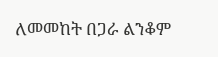ለመመከት በጋራ ልንቆም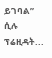ይገባል” ሲሉ ፕሬዚዳት...